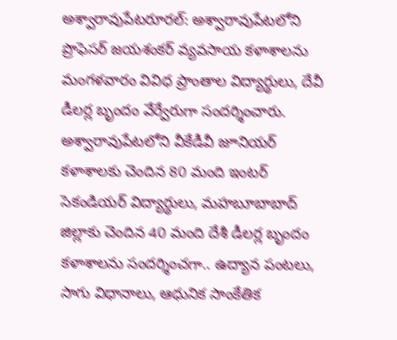అశ్వారావుపేటరూరల్: అశ్వారావుపేటలోని ప్రొఫెసర్ జయశంకర్ వ్యవసాయ కళాశాలను మంగళవారం వివిధ ప్రాంతాల విద్యార్థులు, దేవీ డీలర్ల బృందం వేర్వేరుగా సందర్శించారు. అశ్వారావుపేటలోని వీకేడీవీ జూనియర్ కళాశాలకు చెందిన 80 మంది ఇంటర్ సెకండియర్ విద్యార్థులు, మహబూబాబాద్ జిల్లాకు చెందిన 40 మంది దేశీ డీలర్ల బృందం కళాశాలను సందర్శించగా.. ఉద్యాన పంటలు, సాగు విధానాలు, ఆధునిక సాంకేతిక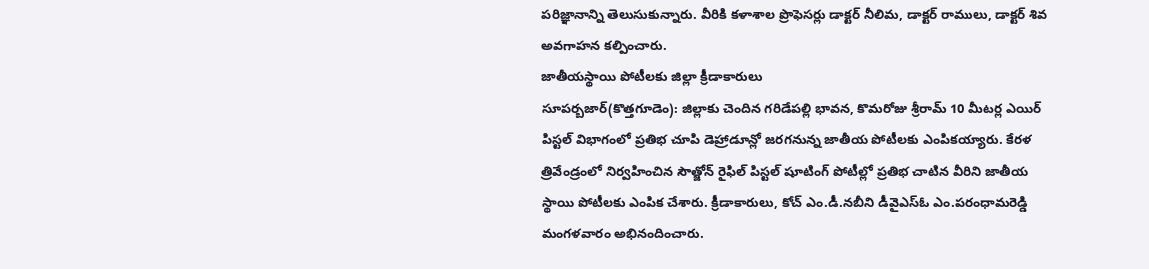పరిజ్ఞానాన్ని తెలుసుకున్నారు. వీరికి కళాశాల ప్రొఫెసర్లు డాక్టర్ నీలిమ, డాక్టర్ రాములు, డాక్టర్ శివ అవగాహన కల్పించారు.
జాతీయస్థాయి పోటీలకు జిల్లా క్రీడాకారులు
సూపర్బజార్(కొత్తగూడెం): జిల్లాకు చెందిన గరిడేపల్లి భావన, కొమరోజు శ్రీరామ్ 10 మీటర్ల ఎయిర్ పిస్టల్ విభాగంలో ప్రతిభ చూపి డెహ్రాడూన్లో జరగనున్న జాతీయ పోటీలకు ఎంపికయ్యారు. కేరళ త్రివేండ్రంలో నిర్వహించిన సౌత్జోన్ రైఫిల్ పిస్టల్ షూటింగ్ పోటీల్లో ప్రతిభ చాటిన వీరిని జాతీయ స్థాయి పోటీలకు ఎంపిక చేశారు. క్రీడాకారులు, కోచ్ ఎం.డీ.నబీని డీవైఎస్ఓ ఎం.పరంధామరెడ్డి మంగళవారం అభినందించారు.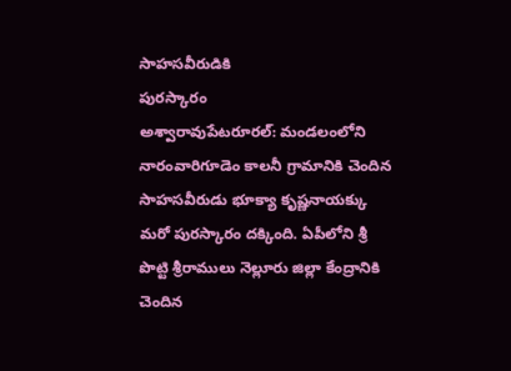సాహసవీరుడికి
పురస్కారం
అశ్వారావుపేటరూరల్: మండలంలోని నారంవారిగూడెం కాలనీ గ్రామానికి చెందిన సాహసవీరుడు భూక్యా కృష్ణనాయక్కు మరో పురస్కారం దక్కింది. ఏపీలోని శ్రీ పొట్టి శ్రీరాములు నెల్లూరు జిల్లా కేంద్రానికి చెందిన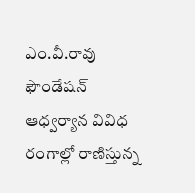ఎం.వీ.రావు ఫౌండేషన్ ఆధ్వర్యాన వివిధ రంగాల్లో రాణిస్తున్న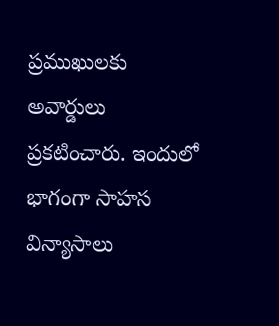ప్రముఖులకు అవార్డులు ప్రకటించారు. ఇందులో భాగంగా సాహస విన్యాసాలు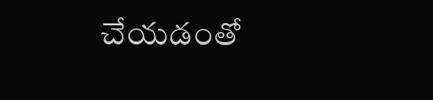చేయడంతో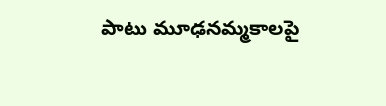పాటు మూఢనమ్మకాలపై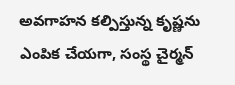అవగాహన కల్పిస్తున్న కృష్ణను ఎంపిక చేయగా, సంస్థ చైర్మన్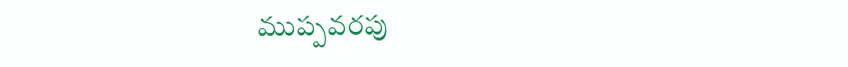ముప్పవరపు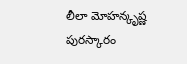లీలా మోహన్కృష్ణ పురస్కారం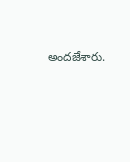అందజేశారు.